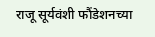राजू सूर्यवंशी फौंडेशनच्या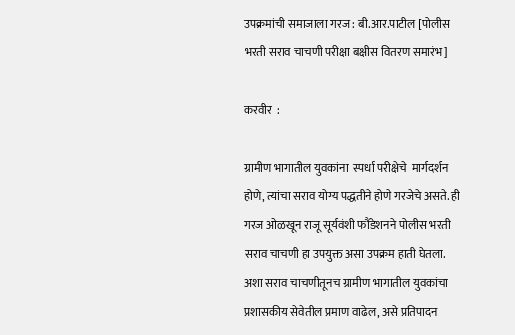उपक्रमांची समाजाला गरज : बी.आर.पाटील [पोलीस भरती सराव चाचणी परीक्षा बक्षीस वितरण समारंभ]

करवीर  :

ग्रामीण भागातील युवकांना  स्पर्धा परीक्षेचे  मार्गदर्शन होणे, त्यांचा सराव योग्य पद्धतीने होणे गरजेचे असते. ही गरज ओळखून राजू सूर्यवंशी फौंडेशनने पोलीस भरती सराव चाचणी हा उपयुक्त असा उपक्रम हाती घेतला. अशा सराव चाचणीतूनच ग्रामीण भागातील युवकांचा प्रशासकीय सेवेतील प्रमाण वाढेल, असे प्रतिपादन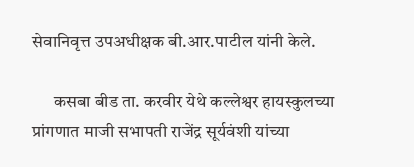सेवानिवृत्त उपअधीक्षक बी.आर.पाटील यांनी केले.

      कसबा बीड ता. करवीर येथे कल्लेश्वर हायस्कुलच्या प्रांगणात माजी सभापती राजेंद्र सूर्यवंशी यांच्या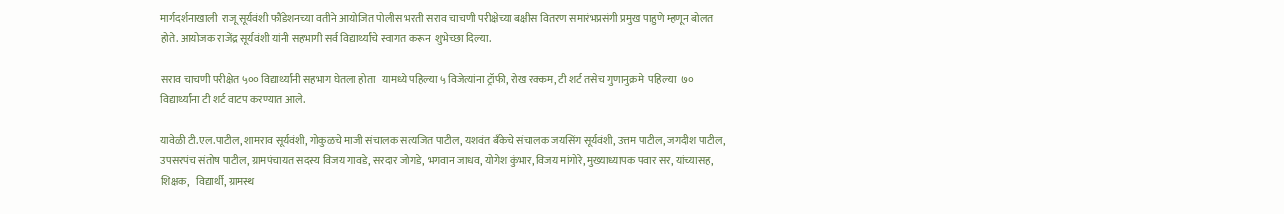मार्गदर्शनाखाली  राजू सूर्यवंशी फौंडेशनच्या वतीने आयोजित पोलीस भरती सराव चाचणी परीक्षेच्या बक्षीस वितरण समारंभप्रसंगी प्रमुख पाहुणे म्हणून बोलत होते. आयोजक राजेंद्र सूर्यवंशी यांनी सहभागी सर्व विद्यार्थ्यांचे स्वागत करून  शुभेच्छा दिल्या.

सराव चाचणी परीक्षेत ५०० विद्यार्थ्यांनी सहभाग घेतला होता   यामध्ये पहिल्या ५ विजेत्यांना ट्रॉफी, रोख रक्कम, टी शर्ट तसेच गुणानुक्रमे  पहिल्या  ७० विद्यार्थ्यांना टी शर्ट वाटप करण्यात आले.

यावेळी टी.एल.पाटील, शामराव सूर्यवंशी, गोकुळचे माजी संचालक सत्यजित पाटील, यशवंत बँकेचे संचालक जयसिंग सूर्यवंशी, उत्तम पाटील, जगदीश पाटील, उपसरपंच संतोष पाटील, ग्रामपंचायत सदस्य विजय गावडे, सरदार जोगडे, भगवान जाधव, योगेश कुंभार, विजय मांगोरे, मुख्याध्यापक पवार सर, यांच्यासह, शिक्षक,   विद्यार्थी, ग्रामस्थ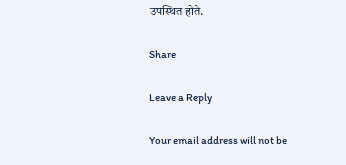उपस्थित होते.

Share

Leave a Reply

Your email address will not be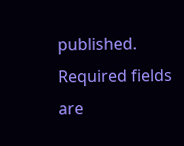published. Required fields are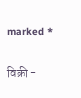marked *

विक्री -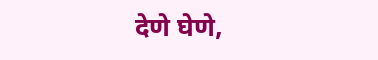देणे घेणे,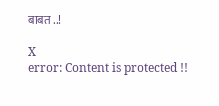बाबत ..!

X
error: Content is protected !!